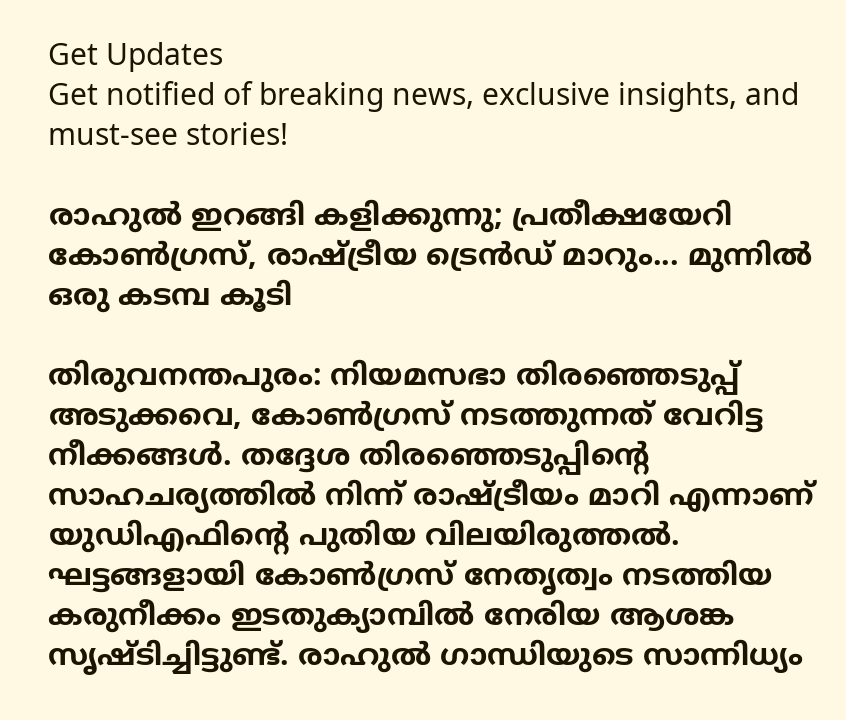Get Updates
Get notified of breaking news, exclusive insights, and must-see stories!

രാഹുല്‍ ഇറങ്ങി കളിക്കുന്നു; പ്രതീക്ഷയേറി കോണ്‍ഗ്രസ്, രാഷ്ട്രീയ ട്രെന്‍ഡ് മാറും... മുന്നില്‍ ഒരു കടമ്പ കൂടി

തിരുവനന്തപുരം: നിയമസഭാ തിരഞ്ഞെടുപ്പ് അടുക്കവെ, കോണ്‍ഗ്രസ് നടത്തുന്നത് വേറിട്ട നീക്കങ്ങള്‍. തദ്ദേശ തിരഞ്ഞെടുപ്പിന്റെ സാഹചര്യത്തില്‍ നിന്ന് രാഷ്ട്രീയം മാറി എന്നാണ് യുഡിഎഫിന്റെ പുതിയ വിലയിരുത്തല്‍. ഘട്ടങ്ങളായി കോണ്‍ഗ്രസ് നേതൃത്വം നടത്തിയ കരുനീക്കം ഇടതുക്യാമ്പില്‍ നേരിയ ആശങ്ക സൃഷ്ടിച്ചിട്ടുണ്ട്. രാഹുല്‍ ഗാന്ധിയുടെ സാന്നിധ്യം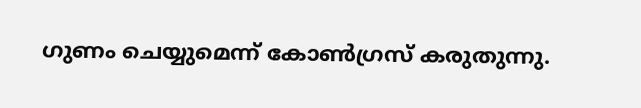ഗുണം ചെയ്യുമെന്ന് കോണ്‍ഗ്രസ് കരുതുന്നു.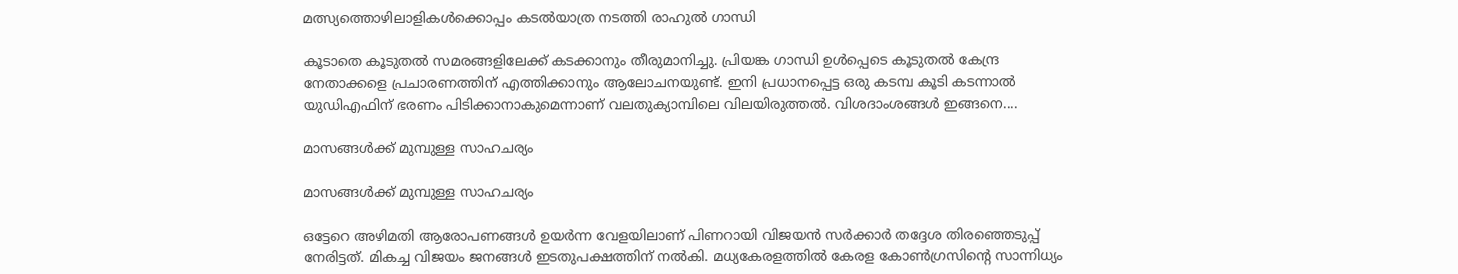മത്സ്യത്തൊഴിലാളികള്‍ക്കൊപ്പം കടല്‍യാത്ര നടത്തി രാഹുല്‍ ഗാന്ധി

കൂടാതെ കൂടുതല്‍ സമരങ്ങളിലേക്ക് കടക്കാനും തീരുമാനിച്ചു. പ്രിയങ്ക ഗാന്ധി ഉള്‍പ്പെടെ കൂടുതല്‍ കേന്ദ്ര നേതാക്കളെ പ്രചാരണത്തിന് എത്തിക്കാനും ആലോചനയുണ്ട്. ഇനി പ്രധാനപ്പെട്ട ഒരു കടമ്പ കൂടി കടന്നാല്‍ യുഡിഎഫിന് ഭരണം പിടിക്കാനാകുമെന്നാണ് വലതുക്യാമ്പിലെ വിലയിരുത്തല്‍. വിശദാംശങ്ങള്‍ ഇങ്ങനെ....

മാസങ്ങള്‍ക്ക് മുമ്പുള്ള സാഹചര്യം

മാസങ്ങള്‍ക്ക് മുമ്പുള്ള സാഹചര്യം

ഒട്ടേറെ അഴിമതി ആരോപണങ്ങള്‍ ഉയര്‍ന്ന വേളയിലാണ് പിണറായി വിജയന്‍ സര്‍ക്കാര്‍ തദ്ദേശ തിരഞ്ഞെടുപ്പ് നേരിട്ടത്. മികച്ച വിജയം ജനങ്ങള്‍ ഇടതുപക്ഷത്തിന് നല്‍കി. മധ്യകേരളത്തില്‍ കേരള കോണ്‍ഗ്രസിന്റെ സാന്നിധ്യം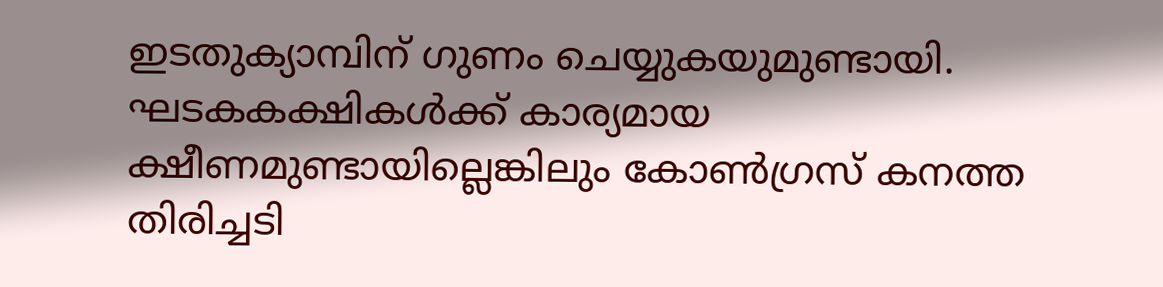ഇടതുക്യാമ്പിന് ഗുണം ചെയ്യുകയുമുണ്ടായി. ഘടകകക്ഷികള്‍ക്ക് കാര്യമായ ക്ഷീണമുണ്ടായില്ലെങ്കിലും കോണ്‍ഗ്രസ് കനത്ത തിരിച്ചടി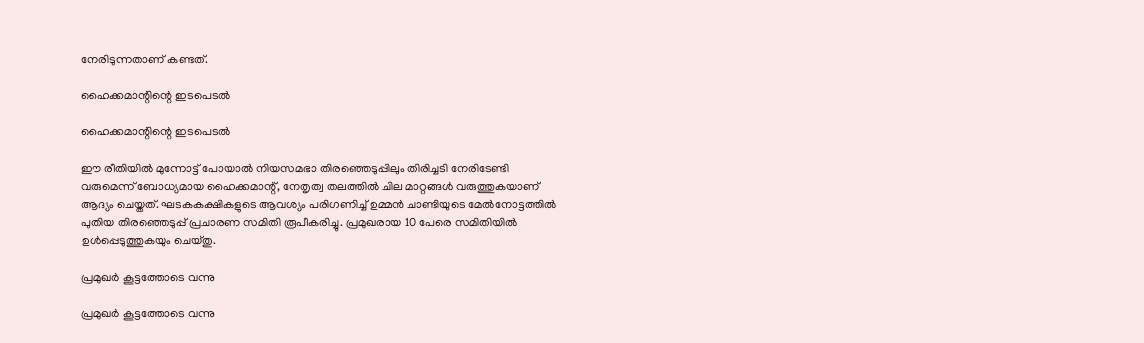നേരിടുന്നതാണ് കണ്ടത്.

ഹൈക്കമാന്റിന്റെ ഇടപെടല്‍

ഹൈക്കമാന്റിന്റെ ഇടപെടല്‍

ഈ രീതിയില്‍ മുന്നോട്ട് പോയാല്‍ നിയസമഭാ തിരഞ്ഞെടുപ്പിലും തിരിച്ചടി നേരിടേണ്ടി വരുമെന്ന് ബോധ്യമായ ഹൈക്കമാന്റ്, നേതൃത്വ തലത്തില്‍ ചില മാറ്റങ്ങള്‍ വരുത്തുകയാണ് ആദ്യം ചെയ്തത്. ഘടകകക്ഷികളുടെ ആവശ്യം പരിഗണിച്ച് ഉമ്മന്‍ ചാണ്ടിയുടെ മേല്‍നോട്ടത്തില്‍ പുതിയ തിരഞ്ഞെടുപ്പ് പ്രചാരണ സമിതി രൂപീകരിച്ചു. പ്രമുഖരായ 10 പേരെ സമിതിയില്‍ ഉള്‍പ്പെടുത്തുകയും ചെയ്തു.

പ്രമുഖര്‍ കൂട്ടത്തോടെ വന്നു

പ്രമുഖര്‍ കൂട്ടത്തോടെ വന്നു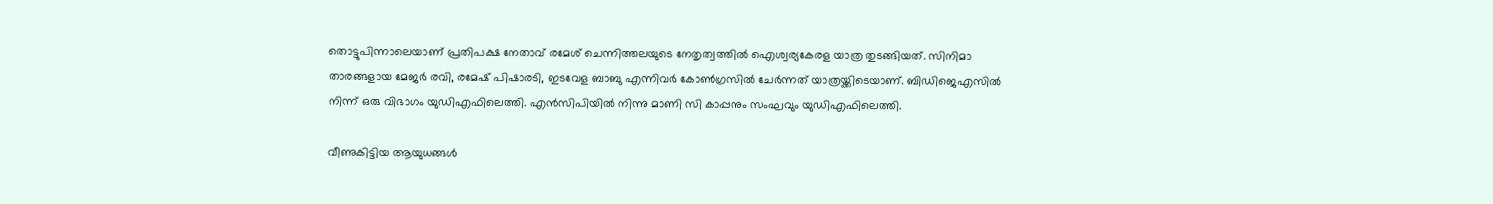തൊട്ടുപിന്നാലെയാണ് പ്രതിപക്ഷ നേതാവ് രമേശ് ചെന്നിത്തലയുടെ നേതൃത്വത്തില്‍ ഐശ്വര്യകേരള യാത്ര തുടങ്ങിയത്. സിനിമാ താരങ്ങളായ മേജര്‍ രവി, രമേഷ് പിഷാരടി, ഇടവേള ബാബു എന്നിവര്‍ കോണ്‍ഗ്രസില്‍ ചേര്‍ന്നത് യാത്രയ്ക്കിടെയാണ്. ബിഡിജെഎസില്‍ നിന്ന് ഒരു വിഭാഗം യുഡിഎഫിലെത്തി. എന്‍സിപിയില്‍ നിന്നു മാണി സി കാപ്പനും സംഘവും യുഡിഎഫിലെത്തി.

വീണുകിട്ടിയ ആയുധങ്ങള്‍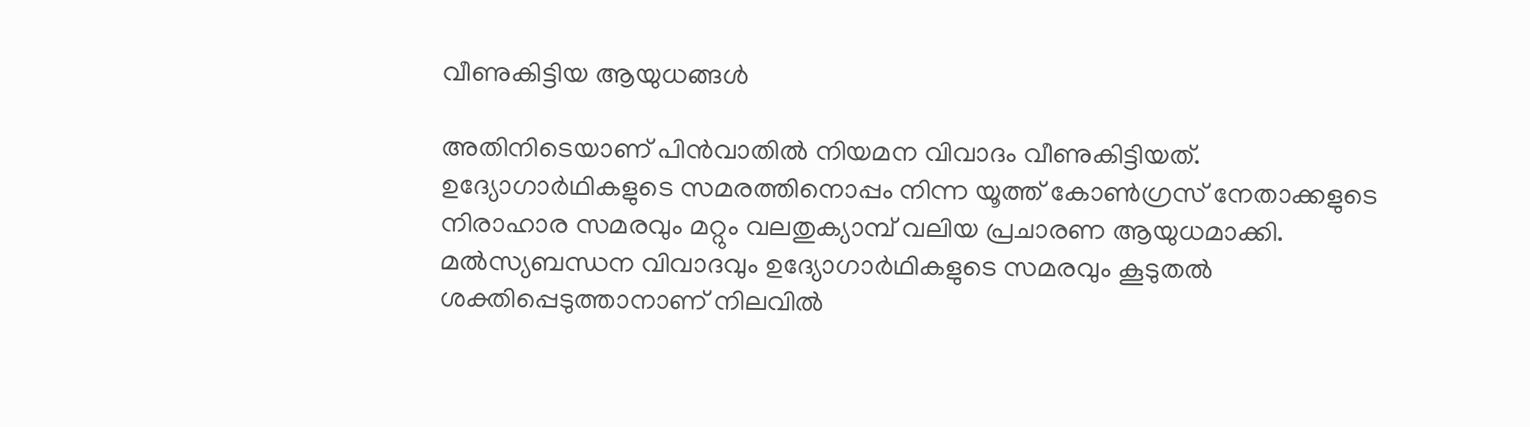വീണുകിട്ടിയ ആയുധങ്ങള്‍

അതിനിടെയാണ് പിന്‍വാതില്‍ നിയമന വിവാദം വീണുകിട്ടിയത്. ഉദ്യോഗാര്‍ഥികളുടെ സമരത്തിനൊപ്പം നിന്ന യൂത്ത് കോണ്‍ഗ്രസ് നേതാക്കളുടെ നിരാഹാര സമരവും മറ്റും വലതുക്യാമ്പ് വലിയ പ്രചാരണ ആയുധമാക്കി. മല്‍സ്യബന്ധന വിവാദവും ഉദ്യോഗാര്‍ഥികളുടെ സമരവും കൂടുതല്‍ ശക്തിപ്പെടുത്താനാണ് നിലവില്‍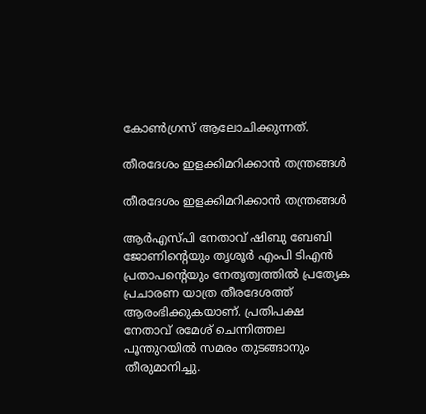കോണ്‍ഗ്രസ് ആലോചിക്കുന്നത്.

തീരദേശം ഇളക്കിമറിക്കാന്‍ തന്ത്രങ്ങള്‍

തീരദേശം ഇളക്കിമറിക്കാന്‍ തന്ത്രങ്ങള്‍

ആര്‍എസ്പി നേതാവ് ഷിബു ബേബി ജോണിന്റെയും തൃശൂര്‍ എംപി ടിഎന്‍ പ്രതാപന്റെയും നേതൃത്വത്തില്‍ പ്രത്യേക പ്രചാരണ യാത്ര തീരദേശത്ത് ആരംഭിക്കുകയാണ്. പ്രതിപക്ഷ നേതാവ് രമേശ് ചെന്നിത്തല പൂന്തുറയില്‍ സമരം തുടങ്ങാനും തീരുമാനിച്ചു.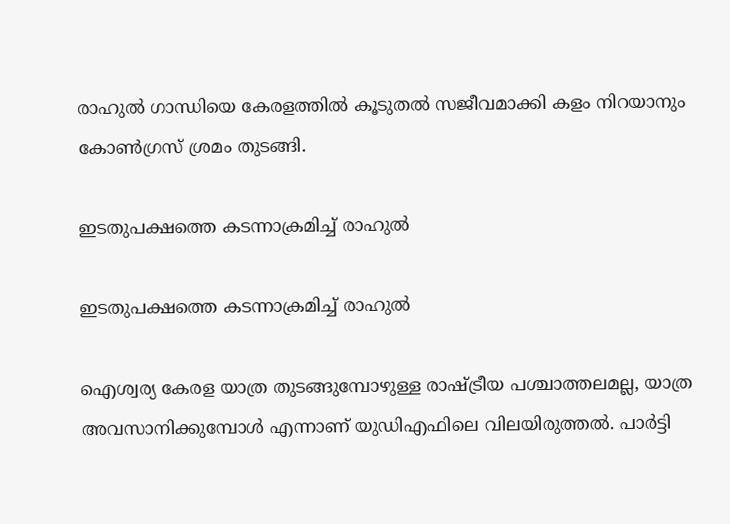രാഹുല്‍ ഗാന്ധിയെ കേരളത്തില്‍ കൂടുതല്‍ സജീവമാക്കി കളം നിറയാനും കോണ്‍ഗ്രസ് ശ്രമം തുടങ്ങി.

ഇടതുപക്ഷത്തെ കടന്നാക്രമിച്ച് രാഹുല്‍

ഇടതുപക്ഷത്തെ കടന്നാക്രമിച്ച് രാഹുല്‍

ഐശ്വര്യ കേരള യാത്ര തുടങ്ങുമ്പോഴുള്ള രാഷ്ട്രീയ പശ്ചാത്തലമല്ല, യാത്ര അവസാനിക്കുമ്പോള്‍ എന്നാണ് യുഡിഎഫിലെ വിലയിരുത്തല്‍. പാര്‍ട്ടി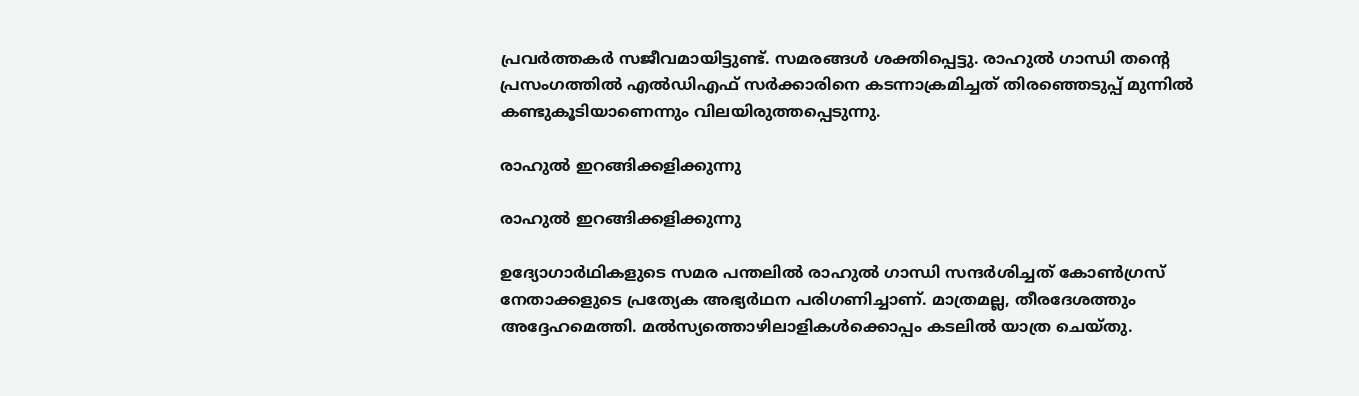പ്രവര്‍ത്തകര്‍ സജീവമായിട്ടുണ്ട്. സമരങ്ങള്‍ ശക്തിപ്പെട്ടു. രാഹുല്‍ ഗാന്ധി തന്റെ പ്രസംഗത്തില്‍ എല്‍ഡിഎഫ് സര്‍ക്കാരിനെ കടന്നാക്രമിച്ചത് തിരഞ്ഞെടുപ്പ് മുന്നില്‍ കണ്ടുകൂടിയാണെന്നും വിലയിരുത്തപ്പെടുന്നു.

രാഹുല്‍ ഇറങ്ങിക്കളിക്കുന്നു

രാഹുല്‍ ഇറങ്ങിക്കളിക്കുന്നു

ഉദ്യോഗാര്‍ഥികളുടെ സമര പന്തലില്‍ രാഹുല്‍ ഗാന്ധി സന്ദര്‍ശിച്ചത് കോണ്‍ഗ്രസ് നേതാക്കളുടെ പ്രത്യേക അഭ്യര്‍ഥന പരിഗണിച്ചാണ്. മാത്രമല്ല, തീരദേശത്തും അദ്ദേഹമെത്തി. മല്‍സ്യത്തൊഴിലാളികള്‍ക്കൊപ്പം കടലില്‍ യാത്ര ചെയ്തു.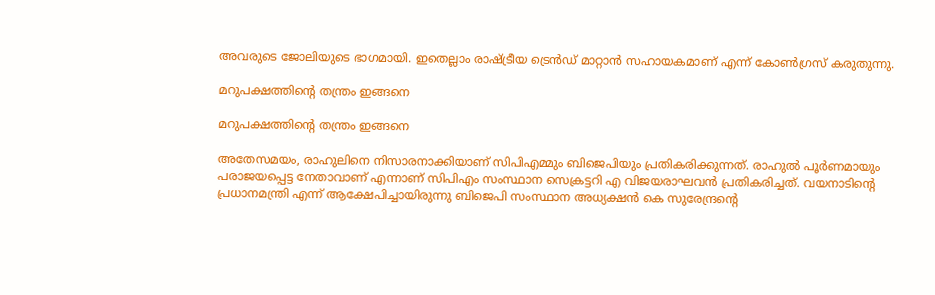അവരുടെ ജോലിയുടെ ഭാഗമായി. ഇതെല്ലാം രാഷ്ട്രീയ ട്രെന്‍ഡ് മാറ്റാന്‍ സഹായകമാണ് എന്ന് കോണ്‍ഗ്രസ് കരുതുന്നു.

മറുപക്ഷത്തിന്റെ തന്ത്രം ഇങ്ങനെ

മറുപക്ഷത്തിന്റെ തന്ത്രം ഇങ്ങനെ

അതേസമയം, രാഹുലിനെ നിസാരനാക്കിയാണ് സിപിഎമ്മും ബിജെപിയും പ്രതികരിക്കുന്നത്. രാഹുല്‍ പൂര്‍ണമായും പരാജയപ്പെട്ട നേതാവാണ് എന്നാണ് സിപിഎം സംസ്ഥാന സെക്രട്ടറി എ വിജയരാഘവന്‍ പ്രതികരിച്ചത്. വയനാടിന്റെ പ്രധാനമന്ത്രി എന്ന് ആക്ഷേപിച്ചായിരുന്നു ബിജെപി സംസ്ഥാന അധ്യക്ഷന്‍ കെ സുരേന്ദ്രന്റെ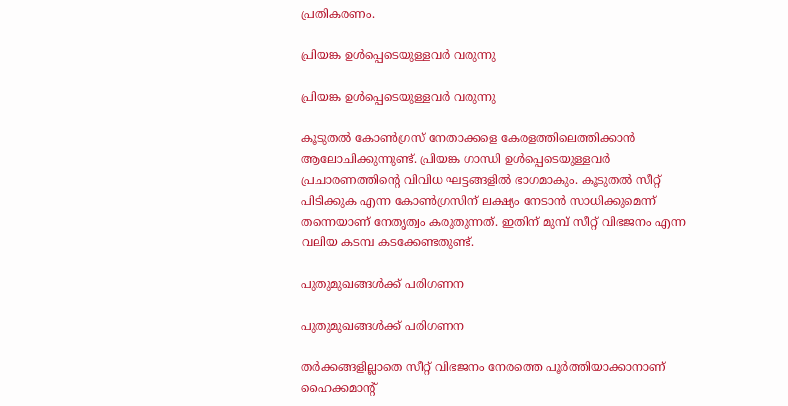പ്രതികരണം.

പ്രിയങ്ക ഉള്‍പ്പെടെയുള്ളവര്‍ വരുന്നു

പ്രിയങ്ക ഉള്‍പ്പെടെയുള്ളവര്‍ വരുന്നു

കൂടുതല്‍ കോണ്‍ഗ്രസ് നേതാക്കളെ കേരളത്തിലെത്തിക്കാന്‍ ആലോചിക്കുന്നുണ്ട്. പ്രിയങ്ക ഗാന്ധി ഉള്‍പ്പെടെയുള്ളവര്‍ പ്രചാരണത്തിന്റെ വിവിധ ഘട്ടങ്ങളില്‍ ഭാഗമാകും. കൂടുതല്‍ സീറ്റ് പിടിക്കുക എന്ന കോണ്‍ഗ്രസിന് ലക്ഷ്യം നേടാന്‍ സാധിക്കുമെന്ന് തന്നെയാണ് നേതൃത്വം കരുതുന്നത്. ഇതിന് മുമ്പ് സീറ്റ് വിഭജനം എന്ന വലിയ കടമ്പ കടക്കേണ്ടതുണ്ട്.

പുതുമുഖങ്ങള്‍ക്ക് പരിഗണന

പുതുമുഖങ്ങള്‍ക്ക് പരിഗണന

തര്‍ക്കങ്ങളില്ലാതെ സീറ്റ് വിഭജനം നേരത്തെ പൂര്‍ത്തിയാക്കാനാണ് ഹൈക്കമാന്റ്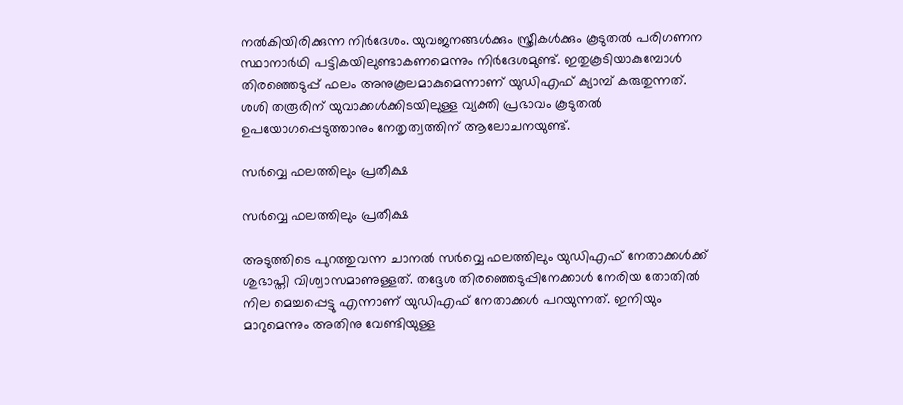നല്‍കിയിരിക്കുന്ന നിര്‍ദേശം. യുവജനങ്ങള്‍ക്കും സ്ത്രീകള്‍ക്കും കൂടുതല്‍ പരിഗണന സ്ഥാനാര്‍ഥി പട്ടികയിലുണ്ടാകണമെന്നും നിര്‍ദേശമുണ്ട്. ഇതുകൂടിയാകുമ്പോള്‍ തിരഞ്ഞെടുപ്പ് ഫലം അനുകൂലമാകുമെന്നാണ് യുഡിഎഫ് ക്യാമ്പ് കരുതുന്നത്. ശശി തരൂരിന് യുവാക്കള്‍ക്കിടയിലുള്ള വ്യക്തി പ്രഭാവം കൂടുതല്‍ ഉപയോഗപ്പെടുത്താനും നേതൃത്വത്തിന് ആലോചനയുണ്ട്.

സര്‍വ്വെ ഫലത്തിലും പ്രതീക്ഷ

സര്‍വ്വെ ഫലത്തിലും പ്രതീക്ഷ

അടുത്തിടെ പുറത്തുവന്ന ചാനല്‍ സര്‍വ്വെ ഫലത്തിലും യുഡിഎഫ് നേതാക്കള്‍ക്ക് ശുഭാപ്തി വിശ്വാസമാണുള്ളത്. തദ്ദേശ തിരഞ്ഞെടുപ്പിനേക്കാള്‍ നേരിയ തോതില്‍ നില മെച്ചപ്പെട്ടു എന്നാണ് യുഡിഎഫ് നേതാക്കള്‍ പറയുന്നത്. ഇനിയും മാറുമെന്നും അതിനു വേണ്ടിയുള്ള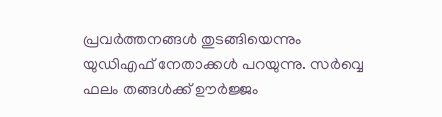പ്രവര്‍ത്തനങ്ങള്‍ തുടങ്ങിയെന്നും യുഡിഎഫ് നേതാക്കള്‍ പറയുന്നു. സര്‍വ്വെ ഫലം തങ്ങള്‍ക്ക് ഊര്‍ജ്ജം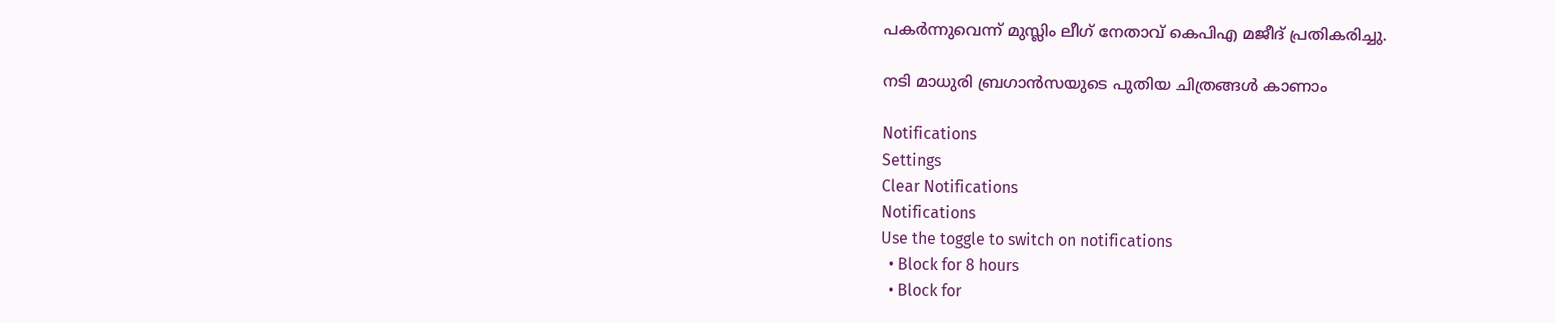പകര്‍ന്നുവെന്ന് മുസ്ലിം ലീഗ് നേതാവ് കെപിഎ മജീദ് പ്രതികരിച്ചു.

നടി മാധുരി ബ്രഗാന്‍സയുടെ പുതിയ ചിത്രങ്ങള്‍ കാണാം

Notifications
Settings
Clear Notifications
Notifications
Use the toggle to switch on notifications
  • Block for 8 hours
  • Block for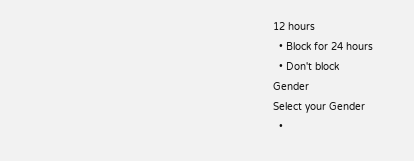12 hours
  • Block for 24 hours
  • Don't block
Gender
Select your Gender
  •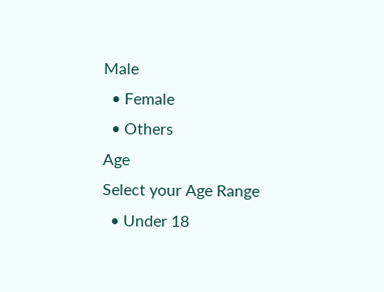Male
  • Female
  • Others
Age
Select your Age Range
  • Under 18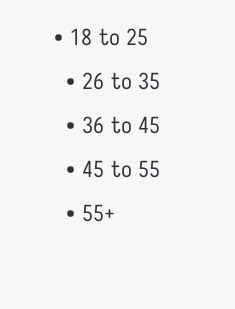• 18 to 25
  • 26 to 35
  • 36 to 45
  • 45 to 55
  • 55+